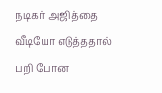நடிகர் அஜித்தை வீடியோ எடுத்ததால் பறி போன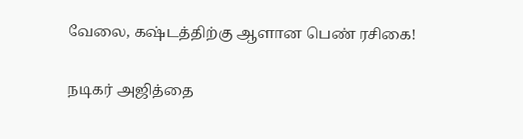வேலை, கஷ்டத்திற்கு ஆளான பெண் ரசிகை!

நடிகர் அஜித்தை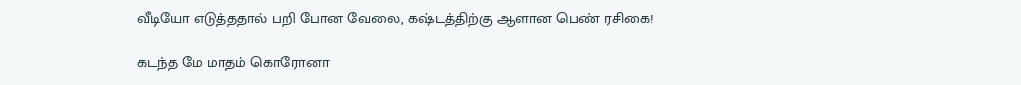வீடியோ எடுத்ததால் பறி போன வேலை, கஷ்டத்திற்கு ஆளான பெண் ரசிகை!

கடந்த மே மாதம் கொரோனா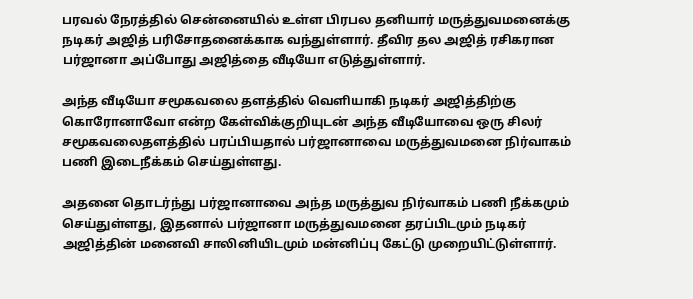பரவல் நேரத்தில் சென்னையில் உள்ள பிரபல தனியார் மருத்துவமனைக்கு நடிகர் அஜித் பரிசோதனைக்காக வந்துள்ளார். தீவிர தல அஜித் ரசிகரான பர்ஜானா அப்போது அஜித்தை வீடியோ எடுத்துள்ளார்.

அந்த வீடியோ சமூகவலை தளத்தில் வெளியாகி நடிகர் அஜித்திற்கு கொரோனாவோ என்ற கேள்விக்குறியுடன் அந்த வீடியோவை ஒரு சிலர் சமூகவலைதளத்தில் பரப்பியதால் பர்ஜானாவை மருத்துவமனை நிர்வாகம் பணி இடைநீக்கம் செய்துள்ளது.

அதனை தொடர்ந்து பர்ஜானாவை அந்த மருத்துவ நிர்வாகம் பணி நீக்கமும் செய்துள்ளது, இதனால் பர்ஜானா மருத்துவமனை தரப்பிடமும் நடிகர் அஜித்தின் மனைவி சாலினியிடமும் மன்னிப்பு கேட்டு முறையிட்டுள்ளார்.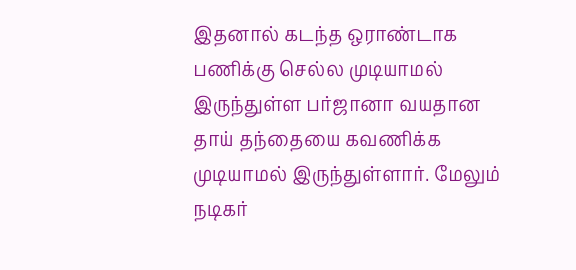இதனால் கடந்த ஒராண்டாக பணிக்கு செல்ல முடியாமல் இருந்துள்ள பர்ஜானா வயதான தாய் தந்தையை கவணிக்க முடியாமல் இருந்துள்ளார். மேலும் நடிகர்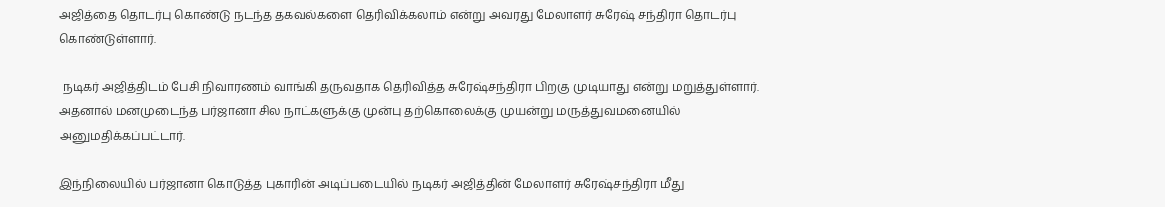அஜித்தை தொடர்பு கொண்டு நடந்த தகவல்களை தெரிவிக்கலாம் என்று அவரது மேலாளர் சுரேஷ் சந்திரா தொடர்பு கொண்டுள்ளார்.

 நடிகர் அஜித்திடம் பேசி நிவாரணம் வாங்கி தருவதாக தெரிவித்த சுரேஷ்சந்திரா பிறகு முடியாது என்று மறுத்துள்ளார். அதனால் மனமுடைந்த பர்ஜானா சில நாட்களுக்கு முன்பு தற்கொலைக்கு முயன்று மருத்துவமனையில் அனுமதிக்கப்பட்டார்.

இந்நிலையில் பர்ஜானா கொடுத்த புகாரின் அடிப்படையில் நடிகர் அஜித்தின் மேலாளர் சுரேஷ்சந்திரா மீது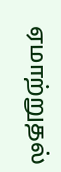ஏமாற்றுதல்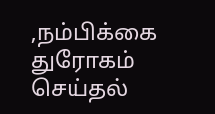,நம்பிக்கை துரோகம் செய்தல்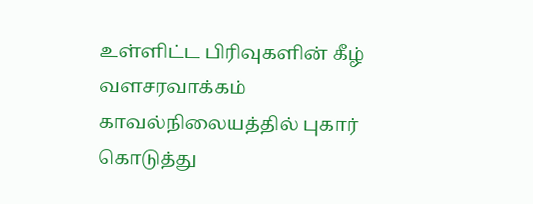உள்ளிட்ட பிரிவுகளின் கீழ் வளசரவாக்கம் காவல்நிலையத்தில் புகார் கொடுத்து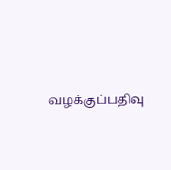வழக்குப்பதிவு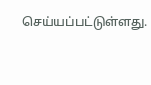செய்யப்பட்டுள்ளது.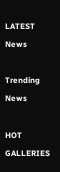LATEST News

Trending News

HOT GALLERIES